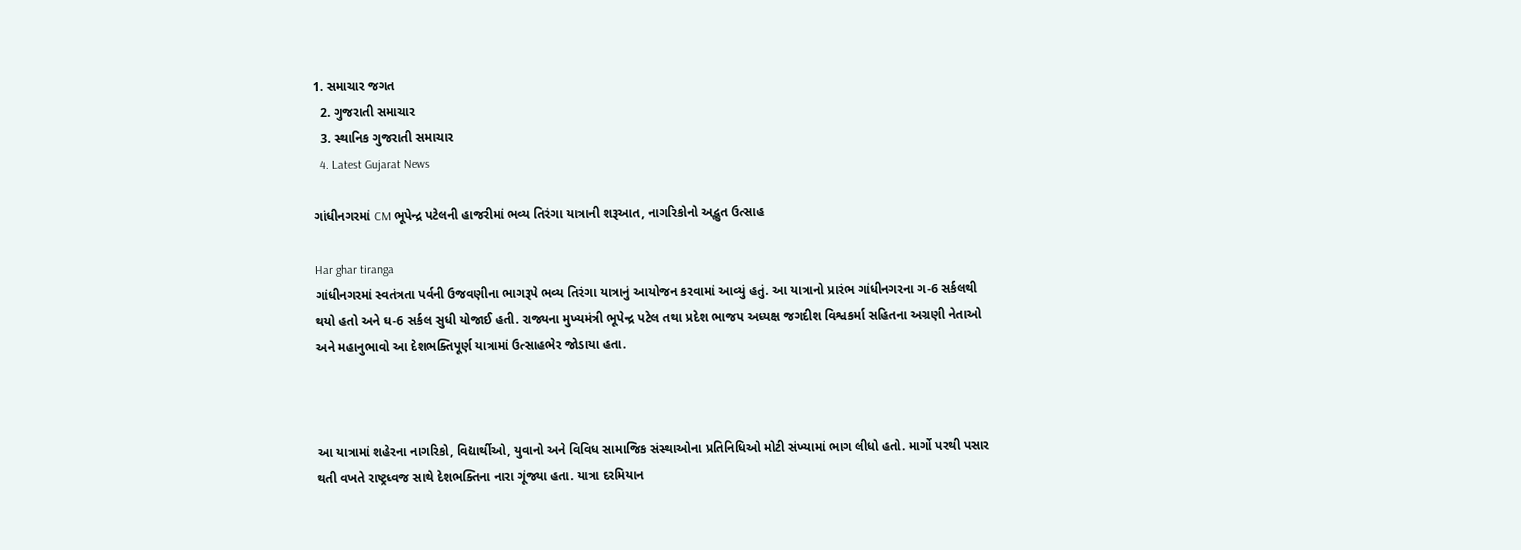1. સમાચાર જગત
  2. ગુજરાતી સમાચાર
  3. સ્થાનિક ગુજરાતી સમાચાર
  4. Latest Gujarat News

ગાંધીનગરમાં CM ભૂપેન્દ્ર પટેલની હાજરીમાં ભવ્ય તિરંગા યાત્રાની શરૂઆત, નાગરિકોનો અદ્ભુત ઉત્સાહ

Har ghar tiranga
ગાંધીનગરમાં સ્વતંત્રતા પર્વની ઉજવણીના ભાગરૂપે ભવ્ય તિરંગા યાત્રાનું આયોજન કરવામાં આવ્યું હતું. આ યાત્રાનો પ્રારંભ ગાંધીનગરના ગ-6 સર્કલથી થયો હતો અને ઘ-6 સર્કલ સુધી યોજાઈ હતી. રાજ્યના મુખ્યમંત્રી ભૂપેન્દ્ર પટેલ તથા પ્રદેશ ભાજપ અધ્યક્ષ જગદીશ વિશ્વકર્મા સહિતના અગ્રણી નેતાઓ અને મહાનુભાવો આ દેશભક્તિપૂર્ણ યાત્રામાં ઉત્સાહભેર જોડાયા હતા.



આ યાત્રામાં શહેરના નાગરિકો, વિદ્યાર્થીઓ, યુવાનો અને વિવિધ સામાજિક સંસ્થાઓના પ્રતિનિધિઓ મોટી સંખ્યામાં ભાગ લીધો હતો. માર્ગો પરથી પસાર થતી વખતે રાષ્ટ્રધ્વજ સાથે દેશભક્તિના નારા ગૂંજ્યા હતા. યાત્રા દરમિયાન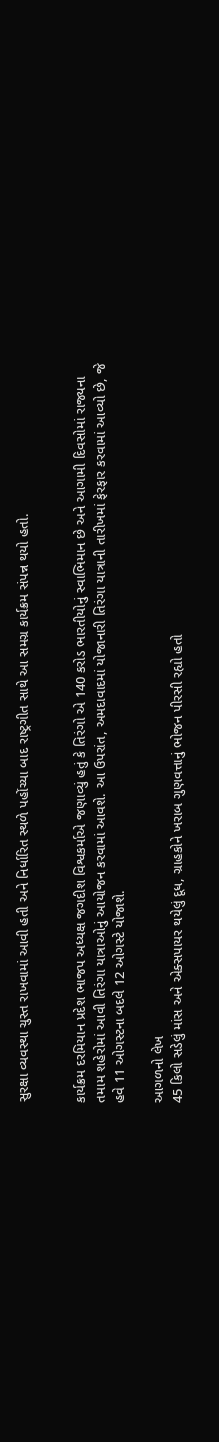સુરક્ષા વ્યવસ્થા ચુસ્ત રાખવામાં આવી હતી અને નિર્ધારિત સ્થળે પહોંચ્યા બાદ રાષ્ટ્રગીત સાથે આ સમગ્ર કાર્યક્રમ સંપન્ન થયો હતો.


કાર્યક્રમ દરમિયાન પ્રદેશ ભાજપ અધ્યક્ષ જગદીશ વિશ્વકર્માએ જણાવ્યું હતું કે તિરંગો એ 140 કરોડ ભારતીયોનું સ્વાભિમાન છે અને આગામી દિવસોમાં રાજ્યના તમામ શહેરોમાં આવી તિરંગા યાત્રાઓનું આયોજન કરવામાં આવશે. આ ઉપરાંત, અમદાવાદમાં યોજાનારી તિરંગા યાત્રાની તારીખમાં ફેરફાર કરવામાં આવ્યો છે, જે હવે 11 ઓગસ્ટના બદલે 12 ઓગસ્ટે યોજાશે.

આગળનો લેખ
45 કિલો સડેલું માંસ અને એક્સપાયર થયેલું દૂધ, ગ્રાહકોને ખરાબ ગુણવત્તાનું ભોજન પીરસી રહ્યો હતો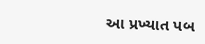આ પ્રખ્યાત પબ